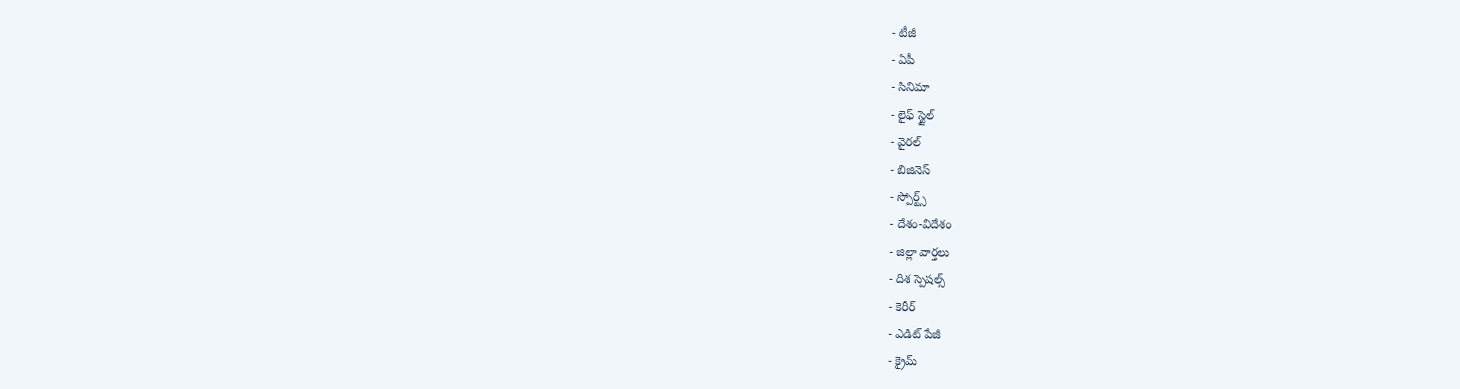- టీజీ
- ఏపీ
- సినిమా
- లైఫ్ స్టైల్
- వైరల్
- బిజినెస్
- స్పోర్ట్స్
- దేశం-విదేశం
- జిల్లా వార్తలు
- దిశ స్పెషల్స్
- కెరీర్
- ఎడిట్ పేజీ
- క్రైమ్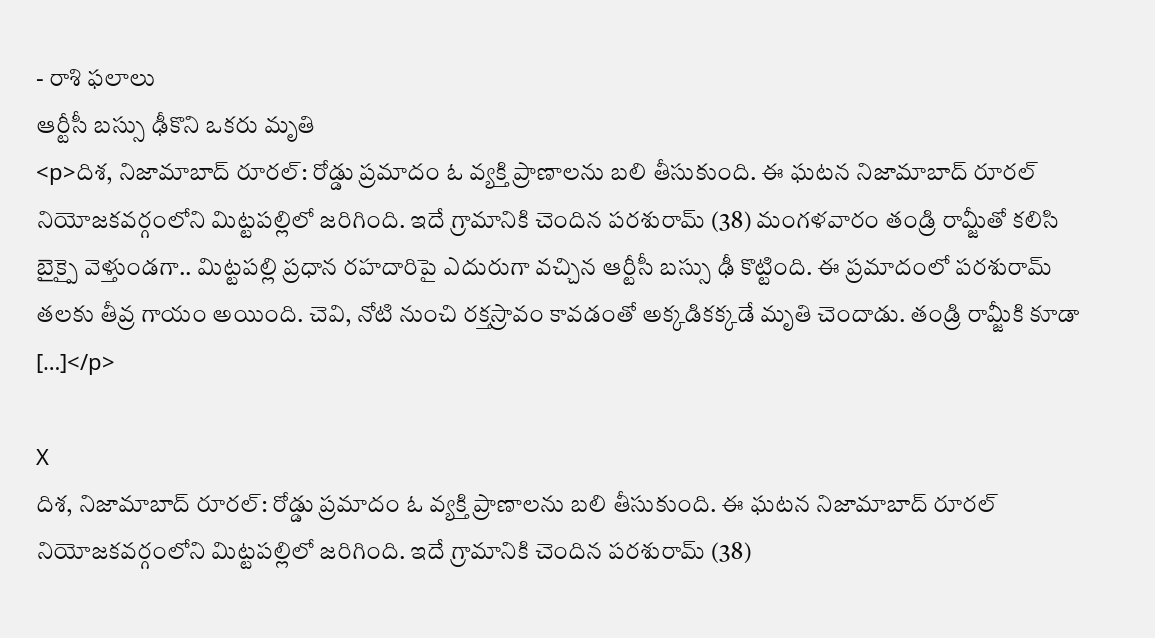- రాశి ఫలాలు
ఆర్టీసీ బస్సు ఢీకొని ఒకరు మృతి
<p>దిశ, నిజామాబాద్ రూరల్: రోడ్డు ప్రమాదం ఓ వ్యక్తి ప్రాణాలను బలి తీసుకుంది. ఈ ఘటన నిజామాబాద్ రూరల్ నియోజకవర్గంలోని మిట్టపల్లిలో జరిగింది. ఇదే గ్రామానికి చెందిన పరశురామ్ (38) మంగళవారం తండ్రి రామ్జీతో కలిసి బైక్పై వెళ్తుండగా.. మిట్టపల్లి ప్రధాన రహదారిపై ఎదురుగా వచ్చిన ఆర్టీసీ బస్సు ఢీ కొట్టింది. ఈ ప్రమాదంలో పరశురామ్ తలకు తీవ్ర గాయం అయింది. చెవి, నోటి నుంచి రక్తస్రావం కావడంతో అక్కడికక్కడే మృతి చెందాడు. తండ్రి రామ్జీకి కూడా […]</p>

X
దిశ, నిజామాబాద్ రూరల్: రోడ్డు ప్రమాదం ఓ వ్యక్తి ప్రాణాలను బలి తీసుకుంది. ఈ ఘటన నిజామాబాద్ రూరల్ నియోజకవర్గంలోని మిట్టపల్లిలో జరిగింది. ఇదే గ్రామానికి చెందిన పరశురామ్ (38)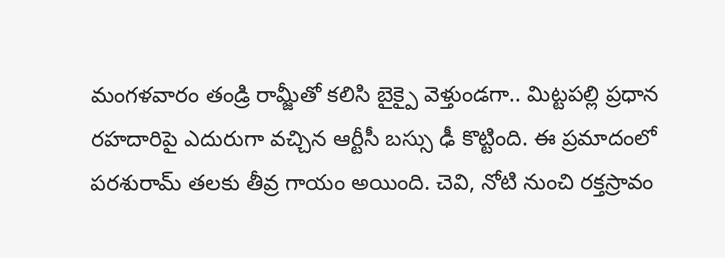మంగళవారం తండ్రి రామ్జీతో కలిసి బైక్పై వెళ్తుండగా.. మిట్టపల్లి ప్రధాన రహదారిపై ఎదురుగా వచ్చిన ఆర్టీసీ బస్సు ఢీ కొట్టింది. ఈ ప్రమాదంలో పరశురామ్ తలకు తీవ్ర గాయం అయింది. చెవి, నోటి నుంచి రక్తస్రావం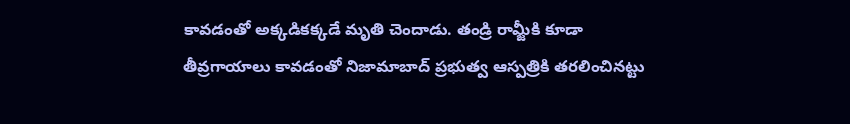కావడంతో అక్కడికక్కడే మృతి చెందాడు. తండ్రి రామ్జీకి కూడా తీవ్రగాయాలు కావడంతో నిజామాబాద్ ప్రభుత్వ ఆస్పత్రికి తరలించినట్టు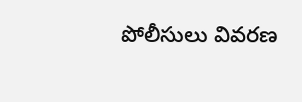పోలీసులు వివరణ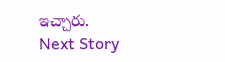ఇచ్చారు.
Next Story